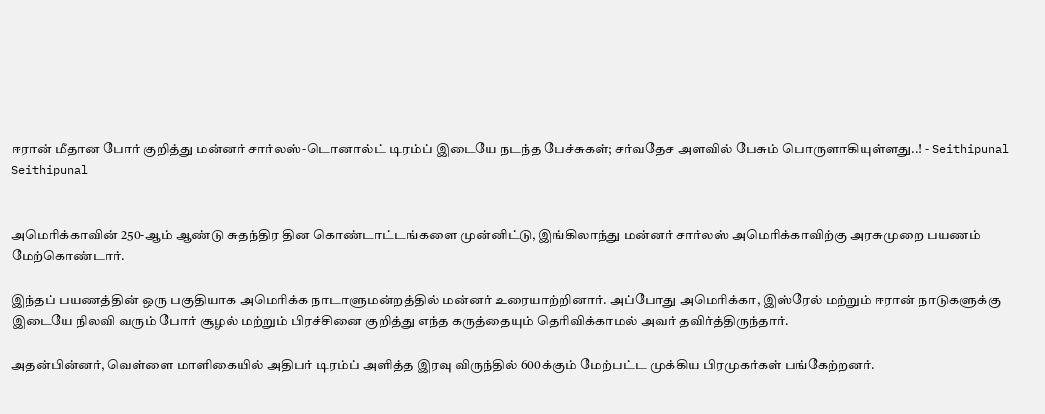ஈரான் மீதான போர் குறித்து மன்னர் சார்லஸ்-டொனால்ட் டிரம்ப் இடையே நடந்த பேச்சுகள்; சர்வதேச அளவில் பேசும் பொருளாகியுள்ளது..! - Seithipunal
Seithipunal


அமெரிக்காவின் 250-ஆம் ஆண்டு சுதந்திர தின கொண்டாட்டங்களை முன்னிட்டு, இங்கிலாந்து மன்னர் சார்லஸ் அமெரிக்காவிற்கு அரசுமுறை பயணம் மேற்கொண்டார்.

இந்தப் பயணத்தின் ஒரு பகுதியாக அமெரிக்க நாடாளுமன்றத்தில் மன்னர் உரையாற்றினார். அப்போது அமெரிக்கா, இஸ்ரேல் மற்றும் ஈரான் நாடுகளுக்கு இடையே நிலவி வரும் போர் சூழல் மற்றும் பிரச்சினை குறித்து எந்த கருத்தையும் தெரிவிக்காமல் அவர் தவிர்த்திருந்தார்.

அதன்பின்னர், வெள்ளை மாளிகையில் அதிபர் டிரம்ப் அளித்த இரவு விருந்தில் 600க்கும் மேற்பட்ட முக்கிய பிரமுகர்கள் பங்கேற்றனர்.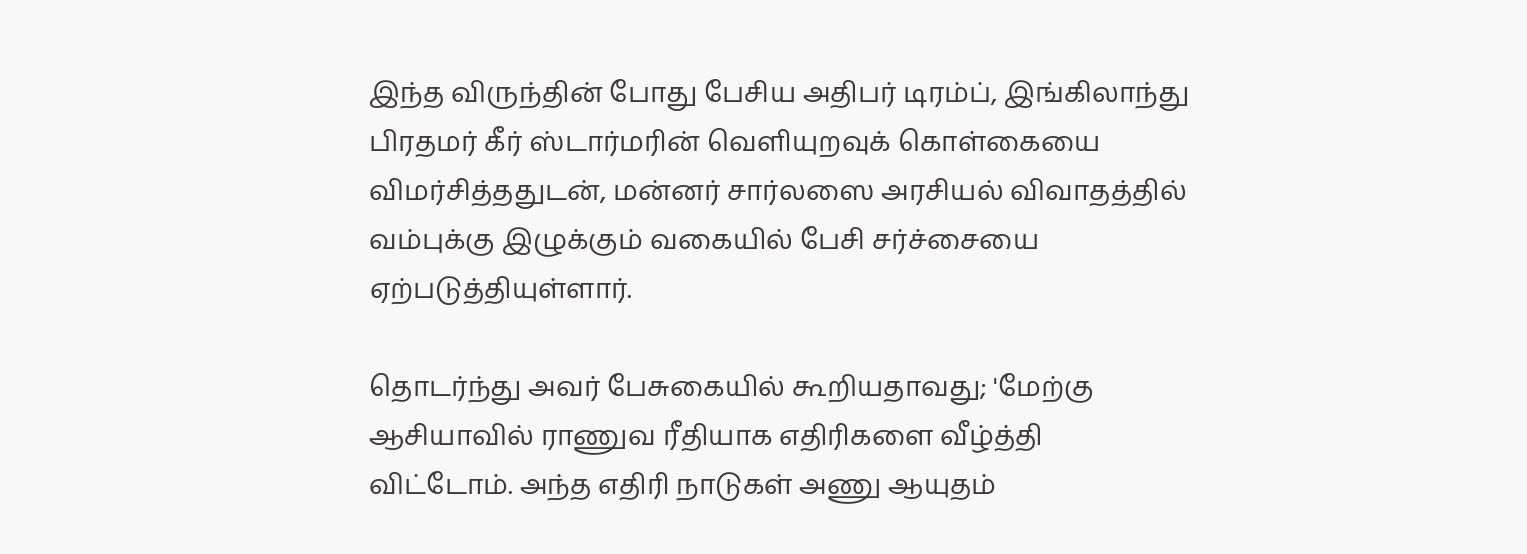இந்த விருந்தின் போது பேசிய அதிபர் டிரம்ப், இங்கிலாந்து பிரதமர் கீர் ஸ்டார்மரின் வெளியுறவுக் கொள்கையை விமர்சித்ததுடன், மன்னர் சார்லஸை அரசியல் விவாதத்தில் வம்புக்கு இழுக்கும் வகையில் பேசி சர்ச்சையை ஏற்படுத்தியுள்ளார்.

தொடர்ந்து அவர் பேசுகையில் கூறியதாவது; 'மேற்கு ஆசியாவில் ராணுவ ரீதியாக எதிரிகளை வீழ்த்தி விட்டோம். அந்த எதிரி நாடுகள் அணு ஆயுதம்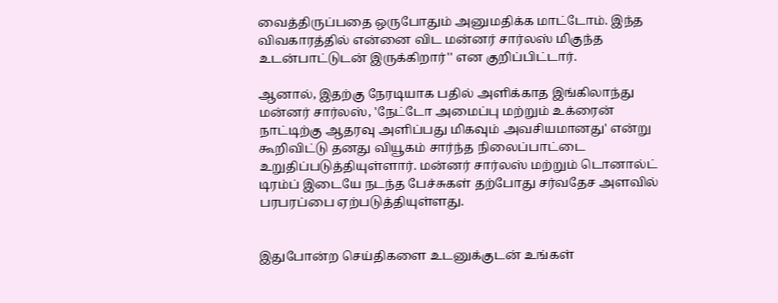வைத்திருப்பதை ஒருபோதும் அனுமதிக்க மாட்டோம். இந்த விவகாரத்தில் என்னை விட மன்னர் சார்லஸ் மிகுந்த உடன்பாட்டுடன் இருக்கிறார்'' என குறிப்பிட்டார்.

ஆனால், இதற்கு நேரடியாக பதில் அளிக்காத இங்கிலாந்து மன்னர் சார்லஸ், 'நேட்டோ அமைப்பு மற்றும் உக்ரைன் நாட்டிற்கு ஆதரவு அளிப்பது மிகவும் அவசியமானது' என்று கூறிவிட்டு தனது வியூகம் சார்ந்த நிலைப்பாட்டை உறுதிப்படுத்தியுள்ளார். மன்னர் சார்லஸ் மற்றும் டொனால்ட் டிரம்ப் இடையே நடந்த பேச்சுகள் தற்போது சர்வதேச அளவில் பரபரப்பை ஏற்படுத்தியுள்ளது.


இதுபோன்ற செய்திகளை உடனுக்குடன் உங்கள்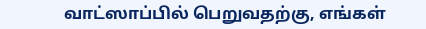வாட்ஸாப்பில் பெறுவதற்கு, எங்கள்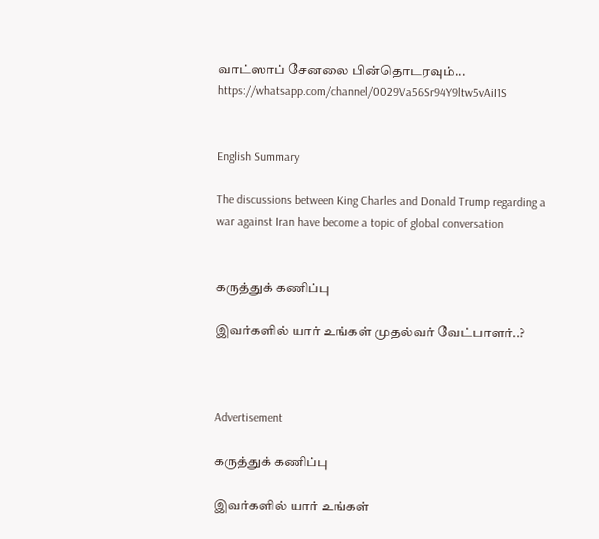வாட்ஸாப் சேனலை பின்தொடரவும்... https://whatsapp.com/channel/0029Va56Sr94Y9ltw5vAiI1S


English Summary

The discussions between King Charles and Donald Trump regarding a war against Iran have become a topic of global conversation


கருத்துக் கணிப்பு

இவர்களில் யார் உங்கள் முதல்வர் வேட்பாளர்..?



Advertisement

கருத்துக் கணிப்பு

இவர்களில் யார் உங்கள்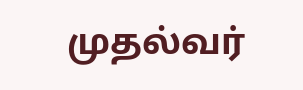முதல்வர்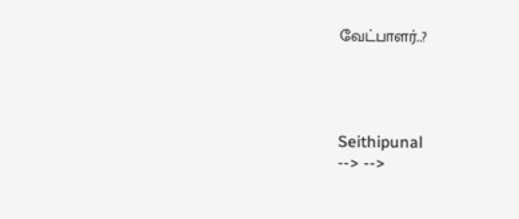வேட்பாளர்..?




Seithipunal
--> -->